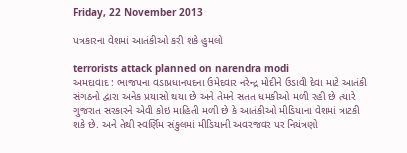Friday, 22 November 2013

પત્રકારના વેશમાં આતંકીઓ કરી શકે હુમલો

terrorists attack planned on narendra modi
અમદાવાદ : ભાજપના વડાપ્રધાનપદના ઉમેદવાર નરેન્દ્ર મોદીને ઉડાવી દેવા માટે આતંકી સંગઠનો દ્વારા અનેક પ્રયાસો થયા છે અને તેમને સતત ધમકીઓ મળી રહી છે ત્યારે ગુજરાત સરકારને એવી કોઇ માહિતી મળી છે કે આતંકીઓ મીડિયાના વેશમાં ત્રાટકી શકે છે. અને તેથી સ્વર્ણિમ સંકુલમાં મીડિયાની અવરજવર પર નિયંત્રણો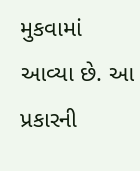મુકવામાં આવ્યા છે. આ પ્રકારની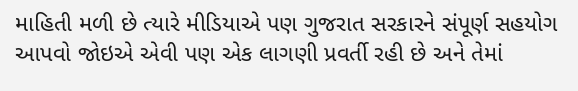માહિતી મળી છે ત્યારે મીડિયાએ પણ ગુજરાત સરકારને સંપૂર્ણ સહયોગ આપવો જોઇએ એવી પણ એક લાગણી પ્રવર્તી રહી છે અને તેમાં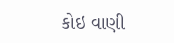કોઇ વાણી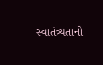સ્વાતંત્ર્યતાનો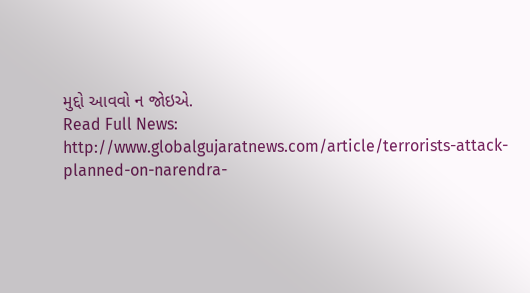મુદ્દો આવવો ન જોઇએ.
Read Full News: http://www.globalgujaratnews.com/article/terrorists-attack-planned-on-narendra-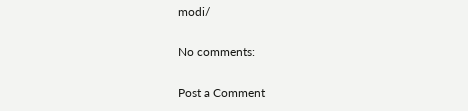modi/

No comments:

Post a Comment